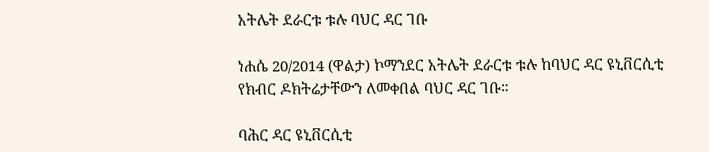አትሌት ደራርቱ ቱሉ ባህር ዳር ገቡ

ነሐሴ 20/2014 (ዋልታ) ኮማንደር አትሌት ደራርቱ ቱሉ ከባህር ዳር ዩኒቨርሲቲ የክብር ዶክትሬታቸውን ለመቀበል ባህር ዳር ገቡ።

ባሕር ዳር ዩኒቨርሲቲ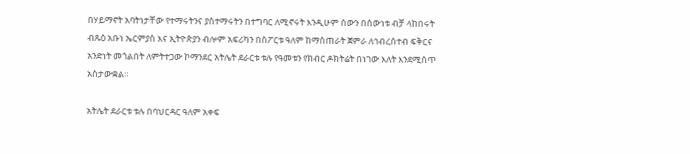በሃይማኖት አባትነታቸው የተማሩትንና ያስተማሩትን በተግባር ለሚኖሩት እንዲሁም ሰውን በሰውነቱ ብቻ ላከበሩት ብጹዕ አቡነ ኤርምያስ እና ኢትዮጵያን ብሎም አፍሪካን በስፖርቱ ዓለም ከማስጠራት ጀምራ ለኅብረሰተብ ፍቅርና አንድነት መጎልበት ለምትተጋው ኮማንደር አትሌት ደራርቱ ቱሉ የዓመቱን የክብር ዶክትሬት በነገው እለት እንደሚሰጥ አስታውቋል።

አትሌት ደራርቱ ቱሉ በባህርዳር ዓለም አቀፍ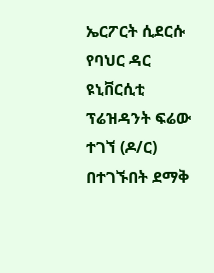ኤርፖርት ሲደርሱ የባህር ዳር ዩኒቨርሲቲ ፕሬዝዳንት ፍሬው ተገኘ (ዶ/ር) በተገኙበት ደማቅ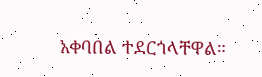አቀባበል ተደርጎላቸዋል።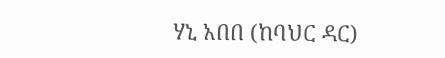ሃኒ አበበ (ከባህር ዳር)